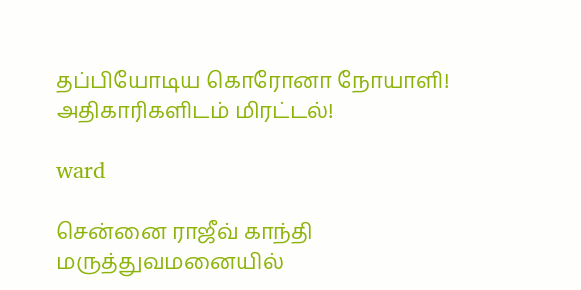தப்பியோடிய கொரோனா நோயாளி! அதிகாரிகளிடம் மிரட்டல்!

ward

சென்னை ராஜீவ் காந்தி மருத்துவமனையில்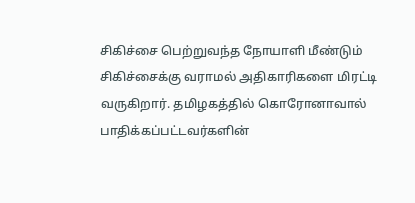சிகிச்சை பெற்றுவந்த நோயாளி மீண்டும் சிகிச்சைக்கு வராமல் அதிகாரிகளை மிரட்டி வருகிறார். தமிழகத்தில் கொரோனாவால் பாதிக்கப்பட்டவர்களின்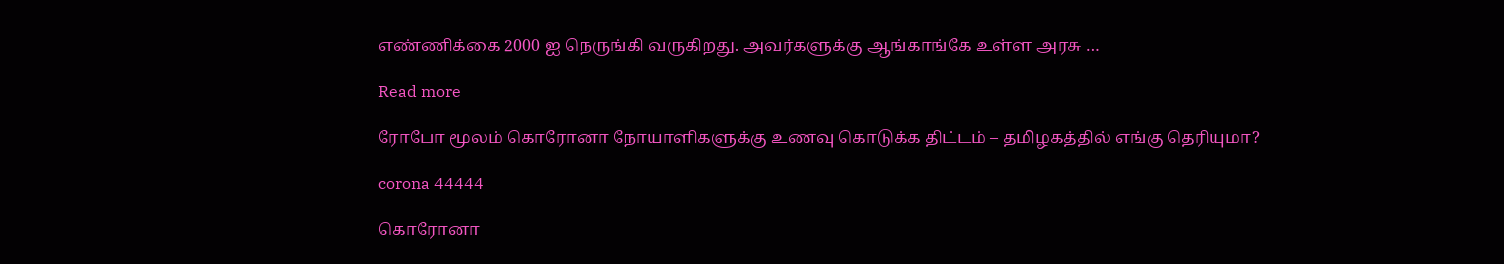எண்ணிக்கை 2000 ஐ நெருங்கி வருகிறது. அவர்களுக்கு ஆங்காங்கே உள்ள அரசு …

Read more

ரோபோ மூலம் கொரோனா நோயாளிகளுக்கு உணவு கொடுக்க திட்டம் – தமிழகத்தில் எங்கு தெரியுமா?

corona 44444

கொரோனா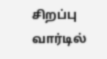சிறப்பு வார்டில்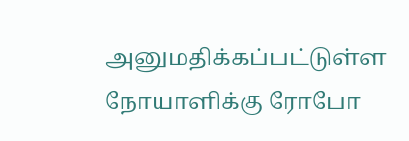அனுமதிக்கப்பட்டுள்ள நோயாளிக்கு ரோபோ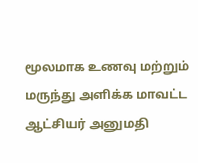மூலமாக உணவு மற்றும் மருந்து அளிக்க மாவட்ட ஆட்சியர் அனுமதி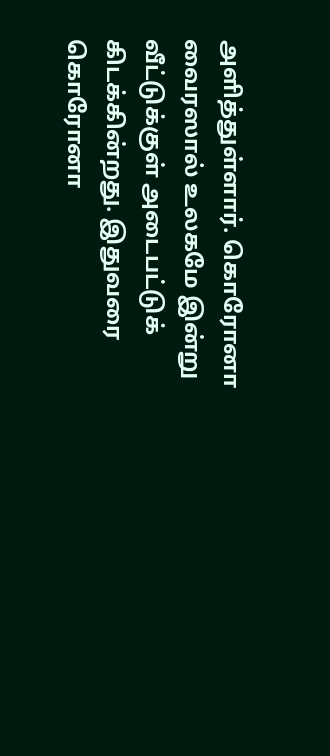அளித்துள்ளார். கொரோனா வைரஸால் உலகமே இன்று வீட்டுக்குள் அடைபட்டுக் கிடக்கின்றது. இதுவரை கொரோனா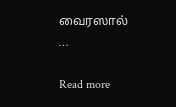வைரஸால் …

Read more